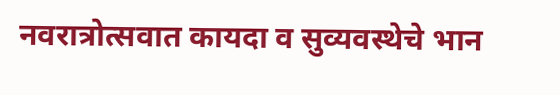नवरात्रोत्सवात कायदा व सुव्यवस्थेचे भान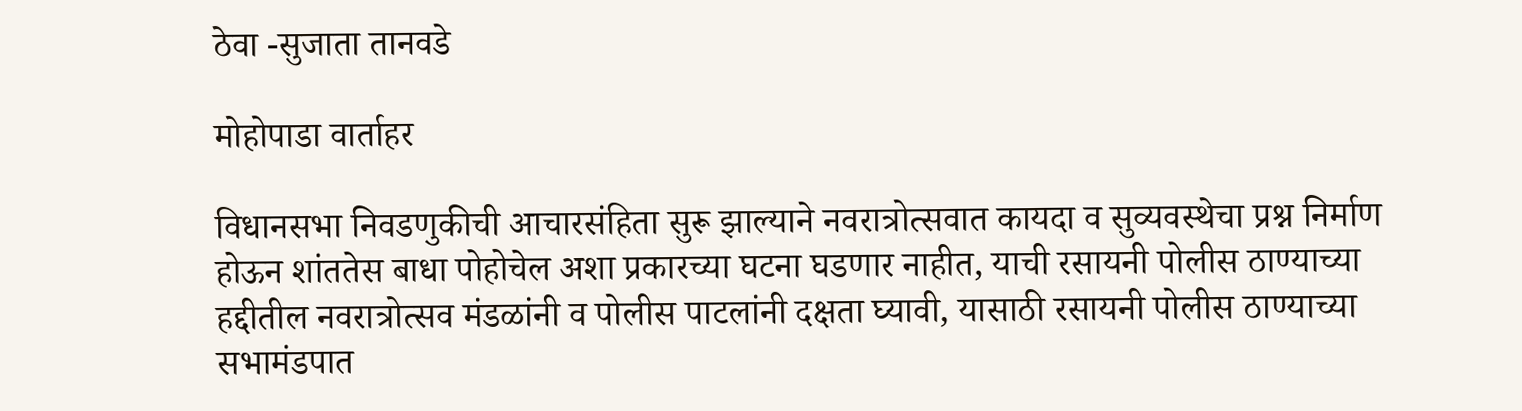ठेवा -सुजाता तानवडे

मोहोपाडा वार्ताहर

विधानसभा निवडणुकीची आचारसंहिता सुरू झाल्याने नवरात्रोत्सवात कायदा व सुव्यवस्थेचा प्रश्न निर्माण होऊन शांततेस बाधा पोहोचेल अशा प्रकारच्या घटना घडणार नाहीत, याची रसायनी पोलीस ठाण्याच्या हद्दीतील नवरात्रोत्सव मंडळांनी व पोलीस पाटलांनी दक्षता घ्यावी, यासाठी रसायनी पोलीस ठाण्याच्या सभामंडपात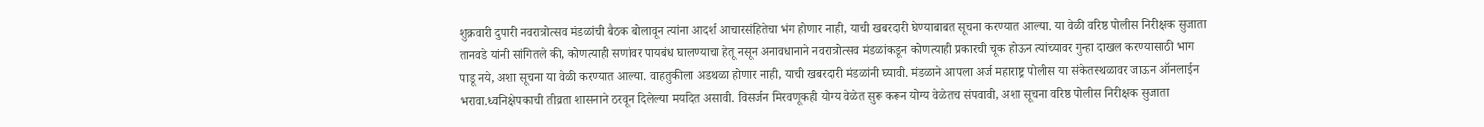शुक्रवारी दुपारी नवरात्रोत्सव मंडळांची बैठक बोलावून त्यांना आदर्श आचारसंहितेचा भंग होणार नाही, याची खबरदारी घेण्याबाबत सूचना करण्यात आल्या. या वेळी वरिष्ठ पोलीस निरीक्षक सुजाता तानवडे यांनी सांगितले की, कोणत्याही सणांवर पायबंध घालण्याचा हेतू नसून अनावधानाने नवरात्रोत्सव मंडळांकडून कोणत्याही प्रकारची चूक होऊन त्यांच्यावर गुन्हा दाखल करण्यासाठी भाग पाडू नये, अशा सूचना या वेळी करण्यात आल्या. वाहतुकीला अडथळा होणार नाही, याची खबरदारी मंडळांनी घ्यावी. मंडळाने आपला अर्ज महाराष्ट्र पोलीस या संकेतस्थळावर जाऊन ऑनलाईन भरावा.ध्वनिक्षेपकाची तीव्रता शासनाने ठरवून दिलेल्या मर्यादेत असावी. विसर्जन मिरवणूकही योग्य वेळेत सुरू करून योग्य वेळेतच संपवावी, अशा सूचना वरिष्ठ पोलीस निरीक्षक सुजाता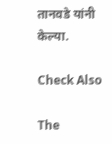तानवडे यांनी केल्या.

Check Also

The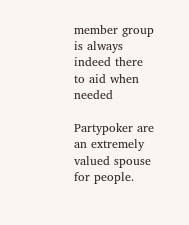member group is always indeed there to aid when needed

Partypoker are an extremely valued spouse for people.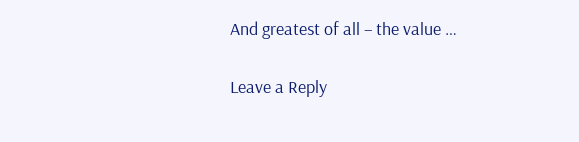And greatest of all – the value …

Leave a Reply